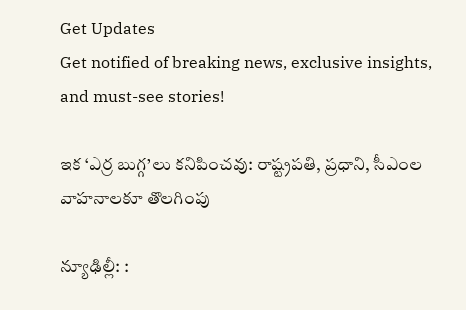Get Updates
Get notified of breaking news, exclusive insights, and must-see stories!

ఇక ‘ఎర్ర బుగ్గ’లు కనిపించవు: రాష్ట్రపతి, ప్రధాని, సీఎంల వాహనాలకూ తొలగింపు

న్యూఢిల్లీ: :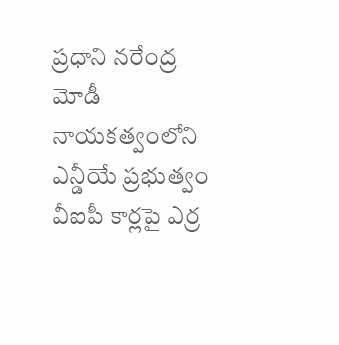ప్రధాని నరేంద్ర మోడీ నాయకత్వంలోని ఎన్డీయే ప్రభుత్వం వీఐపీ కార్లపై ఎర్ర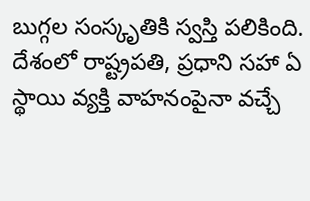బుగ్గల సంస్కృతికి స్వస్తి పలికింది. దేశంలో రాష్ట్రపతి, ప్రధాని సహా ఏ స్థాయి వ్యక్తి వాహనంపైనా వచ్చే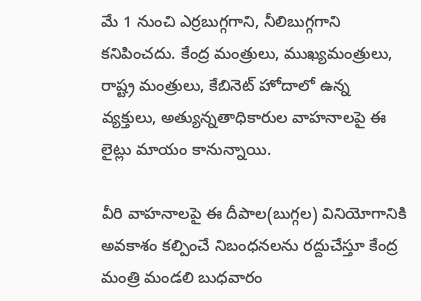మే 1 నుంచి ఎర్రబుగ్గగాని, నీలిబుగ్గగాని కనిపించదు. కేంద్ర మంత్రులు, ముఖ్యమంత్రులు, రాష్ట్ర మంత్రులు, కేబినెట్‌ హోదాలో ఉన్న వ్యక్తులు, అత్యున్నతాధికారుల వాహనాలపై ఈ లైట్లు మాయం కానున్నాయి.

వీరి వాహనాలపై ఈ దీపాల(బుగ్గల) వినియోగానికి అవకాశం కల్పించే నిబంధనలను రద్దుచేస్తూ కేంద్ర మంత్రి మండలి బుధవారం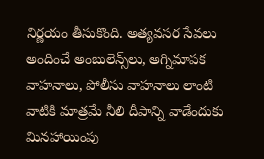నిర్ణయం తీసుకొంది. అత్యవసర సేవలు అందించే అంబులెన్స్‌లు, అగ్నిమాపక వాహనాలు, పోలీసు వాహనాలు లాంటి వాటికి మాత్రమే నీలి దీపాన్ని వాడేందుకు మినహాయింపు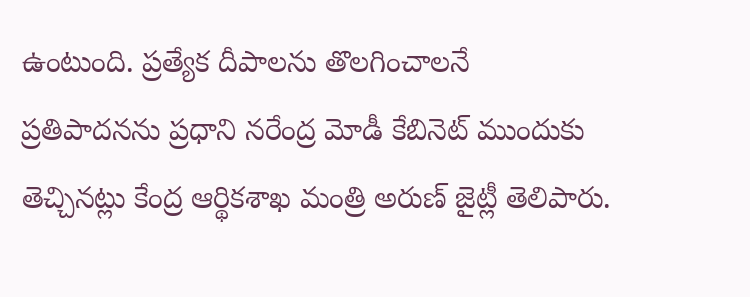ఉంటుంది. ప్రత్యేక దీపాలను తొలగించాలనే ప్రతిపాదనను ప్రధాని నరేంద్ర మోడీ కేబినెట్‌ ముందుకు తెచ్చినట్లు కేంద్ర ఆర్థికశాఖ మంత్రి అరుణ్‌ జైట్లీ తెలిపారు.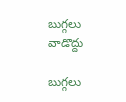బుగ్గలు వాడొద్దు

బుగ్గలు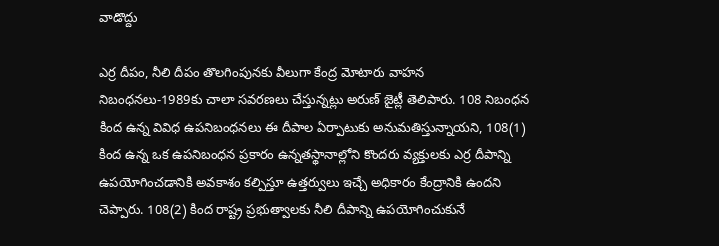వాడొద్దు

ఎర్ర దీపం, నీలి దీపం తొలగింపునకు వీలుగా కేంద్ర మోటారు వాహన నిబంధనలు-1989కు చాలా సవరణలు చేస్తున్నట్లు అరుణ్ జైట్లీ తెలిపారు. 108 నిబంధన కింద ఉన్న వివిధ ఉపనిబంధనలు ఈ దీపాల ఏర్పాటుకు అనుమతిస్తున్నాయని, 108(1) కింద ఉన్న ఒక ఉపనిబంధన ప్రకారం ఉన్నతస్థానాల్లోని కొందరు వ్యక్తులకు ఎర్ర దీపాన్ని ఉపయోగించడానికి అవకాశం కల్పిస్తూ ఉత్తర్వులు ఇచ్చే అధికారం కేంద్రానికి ఉందని చెప్పారు. 108(2) కింద రాష్ట్ర ప్రభుత్వాలకు నీలి దీపాన్ని ఉపయోగించుకునే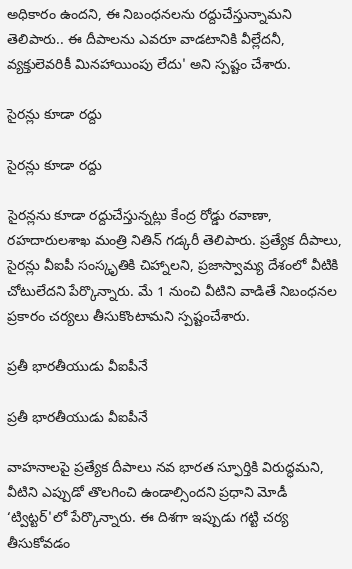అధికారం ఉందని, ఈ నిబంధనలను రద్దుచేస్తున్నామని తెలిపారు.. ఈ దీపాలను ఎవరూ వాడటానికి వీల్లేదనీ, వ్యక్తులెవరికీ మినహాయింపు లేదు' అని స్పష్టం చేశారు.

సైరన్లు కూడా రద్దు

సైరన్లు కూడా రద్దు

సైరన్లను కూడా రద్దుచేస్తున్నట్లు కేంద్ర రోడ్డు రవాణా, రహదారులశాఖ మంత్రి నితిన్‌ గడ్కరీ తెలిపారు. ప్రత్యేక దీపాలు, సైరన్లు వీఐపీ సంస్కృతికి చిహ్నాలని, ప్రజాస్వామ్య దేశంలో వీటికి చోటులేదని పేర్కొన్నారు. మే 1 నుంచి వీటిని వాడితే నిబంధనల ప్రకారం చర్యలు తీసుకొంటామని స్పష్టంచేశారు.

ప్రతీ భారతీయుడు వీఐపీనే

ప్రతీ భారతీయుడు వీఐపీనే

వాహనాలపై ప్రత్యేక దీపాలు నవ భారత స్ఫూర్తికి విరుద్ధమని, వీటిని ఎప్పుడో తొలగించి ఉండాల్సిందని ప్రధాని మోడీ ‘ట్విట్టర్‌'లో పేర్కొన్నారు. ఈ దిశగా ఇప్పుడు గట్టి చర్య తీసుకోవడం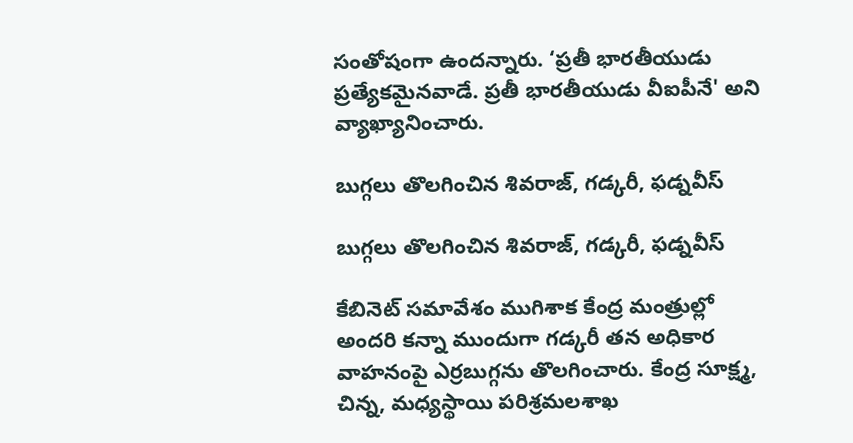సంతోషంగా ఉందన్నారు. ‘ప్రతీ భారతీయుడు ప్రత్యేకమైనవాడే. ప్రతీ భారతీయుడు వీఐపీనే' అని వ్యాఖ్యానించారు.

బుగ్గలు తొలగించిన శివరాజ్, గడ్కరీ, ఫడ్నవీస్

బుగ్గలు తొలగించిన శివరాజ్, గడ్కరీ, ఫడ్నవీస్

కేబినెట్‌ సమావేశం ముగిశాక కేంద్ర మంత్రుల్లో అందరి కన్నా ముందుగా గడ్కరీ తన అధికార వాహనంపై ఎర్రబుగ్గను తొలగించారు. కేంద్ర సూక్ష్మ, చిన్న, మధ్యస్థాయి పరిశ్రమలశాఖ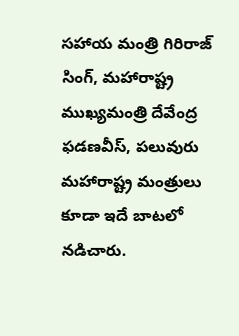సహాయ మంత్రి గిరిరాజ్‌ సింగ్‌, మహారాష్ట్ర ముఖ్యమంత్రి దేవేంద్ర ఫడణవీస్‌, పలువురు మహారాష్ట్ర మంత్రులు కూడా ఇదే బాటలో నడిచారు.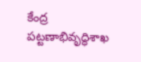కేంద్ర పట్టణాభివృద్ధిశాఖ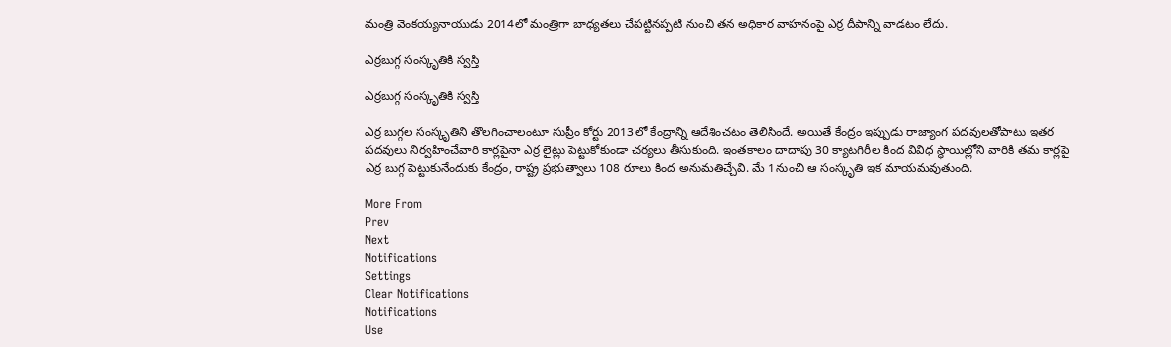మంత్రి వెంకయ్యనాయుడు 2014లో మంత్రిగా బాధ్యతలు చేపట్టినప్పటి నుంచి తన అధికార వాహనంపై ఎర్ర దీపాన్ని వాడటం లేదు.

ఎర్రబుగ్గ సంస్కృతికి స్వస్తి

ఎర్రబుగ్గ సంస్కృతికి స్వస్తి

ఎర్ర బుగ్గల సంస్కృతిని తొలగించాలంటూ సుప్రీం కోర్టు 2013లో కేంద్రాన్ని ఆదేశించటం తెలిసిందే. అయితే కేంద్రం ఇప్పుడు రాజ్యాంగ పదవులతోపాటు ఇతర పదవులు నిర్వహించేవారి కార్లపైనా ఎర్ర లైట్లు పెట్టుకోకుండా చర్యలు తీసుకుంది. ఇంతకాలం దాదాపు 30 క్యాటగిరీల కింద వివిధ స్థాయిల్లోని వారికి తమ కార్లపై ఎర్ర బుగ్గ పెట్టుకునేందుకు కేంద్రం, రాష్ట్ర ప్రభుత్వాలు 108 రూలు కింద అనుమతిచ్చేవి. మే 1నుంచి ఆ సంస్కృతి ఇక మాయమవుతుంది.

More From
Prev
Next
Notifications
Settings
Clear Notifications
Notifications
Use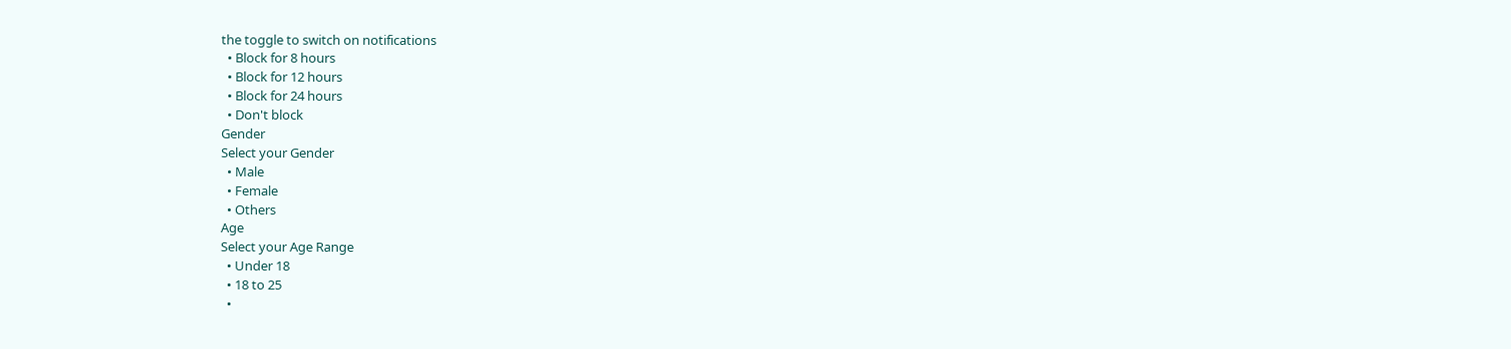the toggle to switch on notifications
  • Block for 8 hours
  • Block for 12 hours
  • Block for 24 hours
  • Don't block
Gender
Select your Gender
  • Male
  • Female
  • Others
Age
Select your Age Range
  • Under 18
  • 18 to 25
  •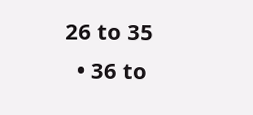26 to 35
  • 36 to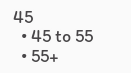45
  • 45 to 55
  • 55+